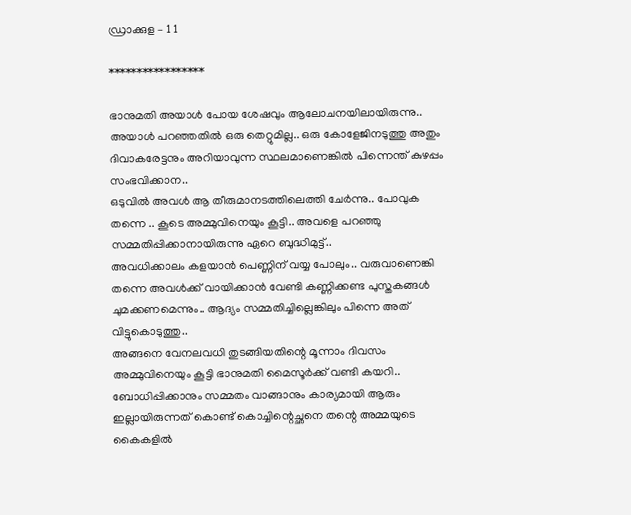ഡ്രാക്കുള – 1 1

*****************

ഭാനുമതി അയാൾ പോയ ശേഷവും ആലോചനയിലായിരുന്നു.. അയാൾ പറഞ്ഞതിൽ ഒരു തെറ്റുമില്ല.. ഒരു കോളേജിനടുത്തു അതും ദിവാകരേട്ടനും അറിയാവുന്ന സ്ഥലമാണെങ്കിൽ പിന്നെന്ത് കുഴപ്പം സംഭവിക്കാന..
ഒടുവിൽ അവൾ ആ തീരുമാനടത്തിലെത്തി ചേർന്നു.. പോവുക തന്നെ .. കൂടെ അമ്മുവിനെയും കൂട്ടി.. അവളെ പറഞ്ഞു സമ്മതിപ്പിക്കാനായിരുന്നു ഏറെ ബുദ്ധിമുട്ട്..
അവധിക്കാലം കളയാൻ പെണ്ണിന് വയ്യ പോലും.. വരുവാണെങ്കി തന്നെ അവൾക്ക് വായിക്കാൻ വേണ്ടി കണ്ണിക്കണ്ട പുസ്തകങ്ങൾ ചുമക്കണമെന്നും.. ആദ്യം സമ്മതിച്ചില്ലെങ്കിലും പിന്നെ അത് വിട്ടുകൊടുത്തു..
അങ്ങനെ വേനലവധി തുടങ്ങിയതിന്റെ മൂന്നാം ദിവസം അമ്മുവിനെയും കൂട്ടി ഭാനുമതി മൈസൂർക്ക് വണ്ടി കയറി.. ബോധിപ്പിക്കാനും സമ്മതം വാങ്ങാനും കാര്യമായി ആരും ഇല്ലായിരുന്നത് കൊണ്ട് കൊച്ചിന്റെച്ഛനെ തന്റെ അമ്മയുടെ കൈകളിൽ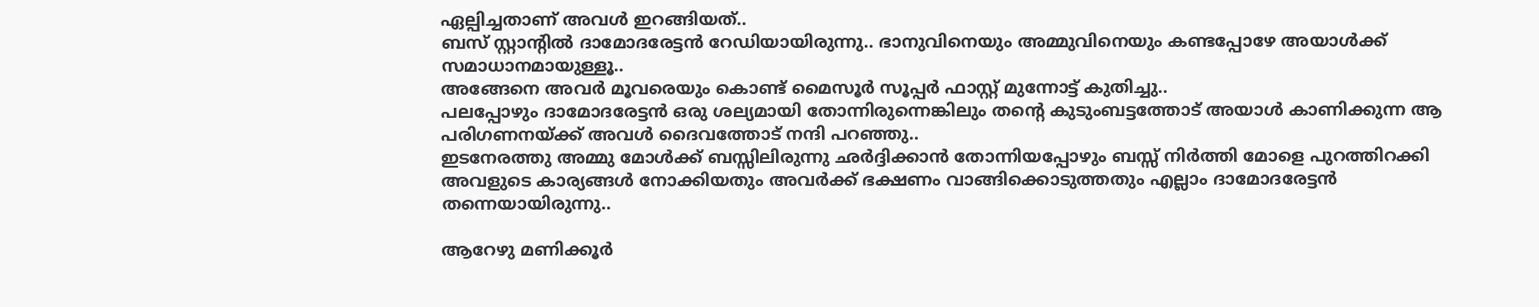ഏല്പിച്ചതാണ് അവൾ ഇറങ്ങിയത്..
ബസ് സ്റ്റാന്റിൽ ദാമോദരേട്ടൻ റേഡിയായിരുന്നു.. ഭാനുവിനെയും അമ്മുവിനെയും കണ്ടപ്പോഴേ അയാൾക്ക് സമാധാനമായുള്ളൂ..
അങ്ങേനെ അവർ മൂവരെയും കൊണ്ട് മൈസൂർ സൂപ്പർ ഫാസ്റ്റ് മുന്നോട്ട് കുതിച്ചു..
പലപ്പോഴും ദാമോദരേട്ടൻ ഒരു ശല്യമായി തോന്നിരുന്നെങ്കിലും തന്റെ കുടുംബട്ടത്തോട് അയാൾ കാണിക്കുന്ന ആ പരിഗണനയ്ക്ക് അവൾ ദൈവത്തോട് നന്ദി പറഞ്ഞു..
ഇടനേരത്തു അമ്മു മോൾക്ക് ബസ്സിലിരുന്നു ഛർദ്ദിക്കാൻ തോന്നിയപ്പോഴും ബസ്സ്‌ നിർത്തി മോളെ പുറത്തിറക്കി അവളുടെ കാര്യങ്ങൾ നോക്കിയതും അവർക്ക് ഭക്ഷണം വാങ്ങിക്കൊടുത്തതും എല്ലാം ദാമോദരേട്ടൻ തന്നെയായിരുന്നു..

ആറേഴു മണിക്കൂർ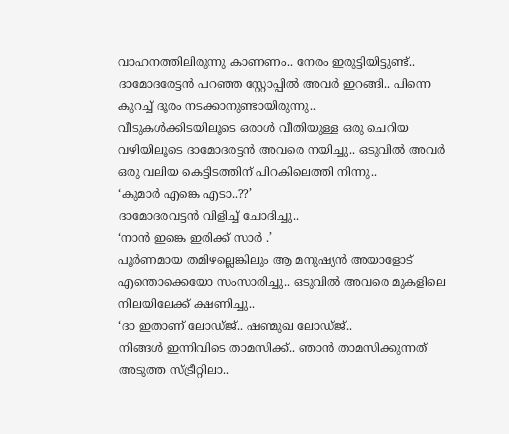വാഹനത്തിലിരുന്നു കാണണം.. നേരം ഇരുട്ടിയിട്ടുണ്ട്..
ദാമോദരേട്ടൻ പറഞ്ഞ സ്റ്റോപ്പിൽ അവർ ഇറങ്ങി.. പിന്നെ കുറച്ച് ദൂരം നടക്കാനുണ്ടായിരുന്നു..
വീടുകൾക്കിടയിലൂടെ ഒരാൾ വീതിയുള്ള ഒരു ചെറിയ വഴിയിലൂടെ ദാമോദരട്ടൻ അവരെ നയിച്ചു.. ഒടുവിൽ അവർ ഒരു വലിയ കെട്ടിടത്തിന് പിറകിലെത്തി നിന്നു..
‘കുമാർ എങ്കെ എടാ..??’
ദാമോദരവട്ടൻ വിളിച്ച് ചോദിച്ചു..
‘നാൻ ഇങ്കെ ഇരിക്ക് സാർ .’
പൂർണമായ തമിഴല്ലെങ്കിലും ആ മനുഷ്യൻ അയാളോട് എന്തൊക്കെയോ സംസാരിച്ചു.. ഒടുവിൽ അവരെ മുകളിലെ നിലയിലേക്ക്‌ ക്ഷണിച്ചു..
‘ദാ ഇതാണ് ലോഡ്ജ്.. ഷണ്മുഖ ലോഡ്ജ്..
നിങ്ങൾ ഇന്നിവിടെ താമസിക്ക്.. ഞാൻ താമസിക്കുന്നത് അടുത്ത സ്ട്രീറ്റിലാ..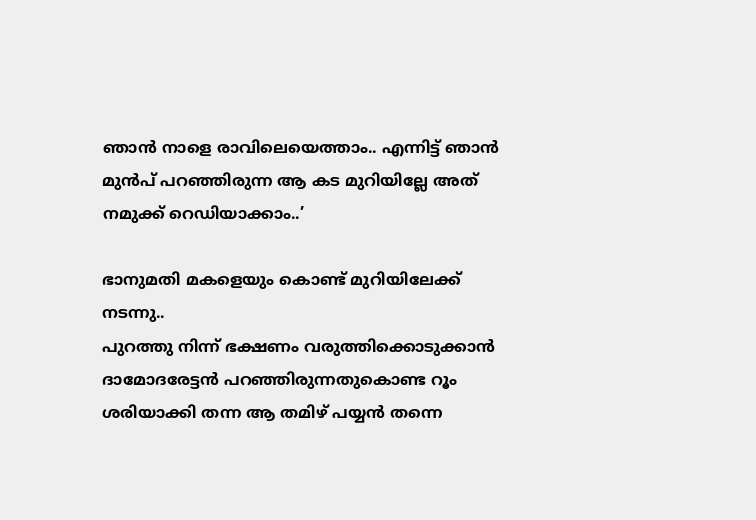ഞാൻ നാളെ രാവിലെയെത്താം.. എന്നിട്ട് ഞാൻ മുൻപ് പറഞ്ഞിരുന്ന ആ കട മുറിയില്ലേ അത് നമുക്ക് റെഡിയാക്കാം..’

ഭാനുമതി മകളെയും കൊണ്ട് മുറിയിലേക്ക് നടന്നു..
പുറത്തു നിന്ന് ഭക്ഷണം വരുത്തിക്കൊടുക്കാൻ ദാമോദരേട്ടൻ പറഞ്ഞിരുന്നതുകൊണ്ട റൂം ശരിയാക്കി തന്ന ആ തമിഴ് പയ്യൻ തന്നെ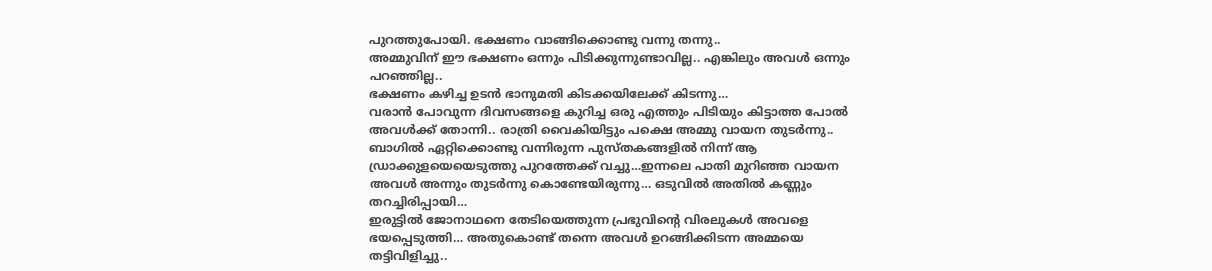പുറത്തുപോയി. ഭക്ഷണം വാങ്ങിക്കൊണ്ടു വന്നു തന്നു..
അമ്മുവിന് ഈ ഭക്ഷണം ഒന്നും പിടിക്കുന്നുണ്ടാവില്ല.. എങ്കിലും അവൾ ഒന്നും പറഞ്ഞില്ല..
ഭക്ഷണം കഴിച്ച ഉടൻ ഭാനുമതി കിടക്കയിലേക്ക് കിടന്നു…
വരാൻ പോവുന്ന ദിവസങ്ങളെ കുറിച്ച ഒരു എത്തും പിടിയും കിട്ടാത്ത പോൽ അവൾക്ക് തോന്നി.. രാത്രി വൈകിയിട്ടും പക്ഷെ അമ്മു വായന തുടർന്നു.. ബാഗിൽ ഏറ്റിക്കൊണ്ടു വന്നിരുന്ന പുസ്തകങ്ങളിൽ നിന്ന് ആ ഡ്രാക്കുളയെയെടുത്തു പുറത്തേക്ക് വച്ചു…ഇന്നലെ പാതി മുറിഞ്ഞ വായന അവൾ അന്നും തുടർന്നു കൊണ്ടേയിരുന്നു… ഒടുവിൽ അതിൽ കണ്ണും തറച്ചിരിപ്പായി…
ഇരുട്ടിൽ ജോനാഥനെ തേടിയെത്തുന്ന പ്രഭുവിന്റെ വിരലുകൾ അവളെ ഭയപ്പെടുത്തി… അതുകൊണ്ട് തന്നെ അവൾ ഉറങ്ങിക്കിടന്ന അമ്മയെ തട്ടിവിളിച്ചു..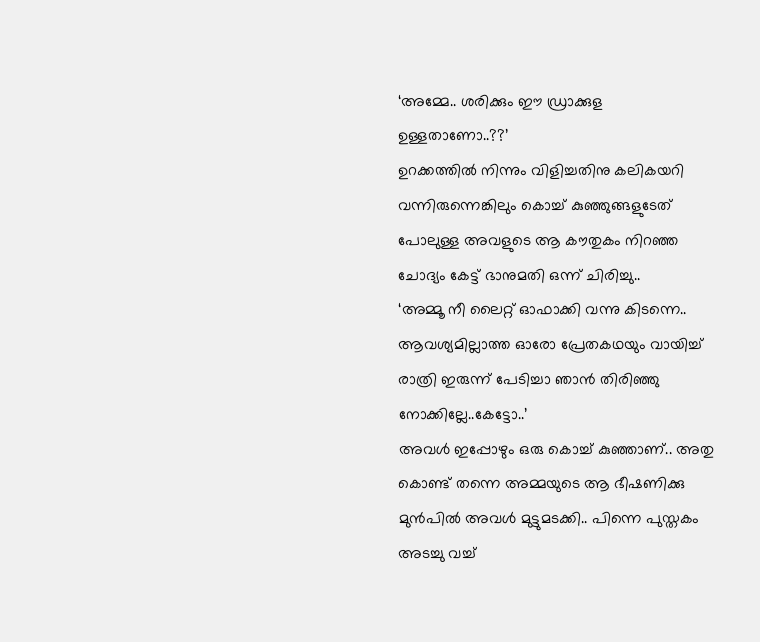‘അമ്മേ.. ശരിക്കും ഈ ഡ്രാക്കുള ഉള്ളതാണോ..??’
ഉറക്കത്തിൽ നിന്നും വിളിച്ചതിനു കലികയറി വന്നിരുന്നെങ്കിലും കൊച്ച് കുഞ്ഞുങ്ങളുടേത് പോലുള്ള അവളുടെ ആ കൗതുകം നിറഞ്ഞ ചോദ്യം കേട്ട് ഭാനുമതി ഒന്ന് ചിരിച്ചു..
‘അമ്മൂ നീ ലൈറ്റ് ഓഫാക്കി വന്നു കിടന്നെ.. ആവശ്യമില്ലാത്ത ഓരോ പ്രേതകഥയും വായിച്ച് രാത്രി ഇരുന്ന് പേടിച്ചാ ഞാൻ തിരിഞ്ഞു നോക്കില്ലേ..കേട്ടോ..’
അവൾ ഇപ്പോഴും ഒരു കൊച്ച്‌ കുഞ്ഞാണ്.. അതു കൊണ്ട് തന്നെ അമ്മയുടെ ആ ഭീഷണിക്കു മുൻപിൽ അവൾ മുട്ടുമടക്കി.. പിന്നെ പുസ്തകം അടച്ചു വച്ച്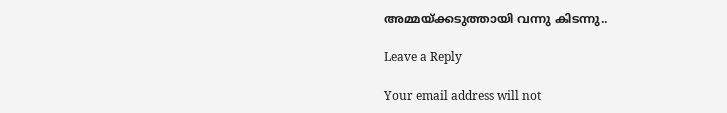അമ്മയ്ക്കടുത്തായി വന്നു കിടന്നു..

Leave a Reply

Your email address will not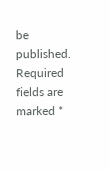be published. Required fields are marked *